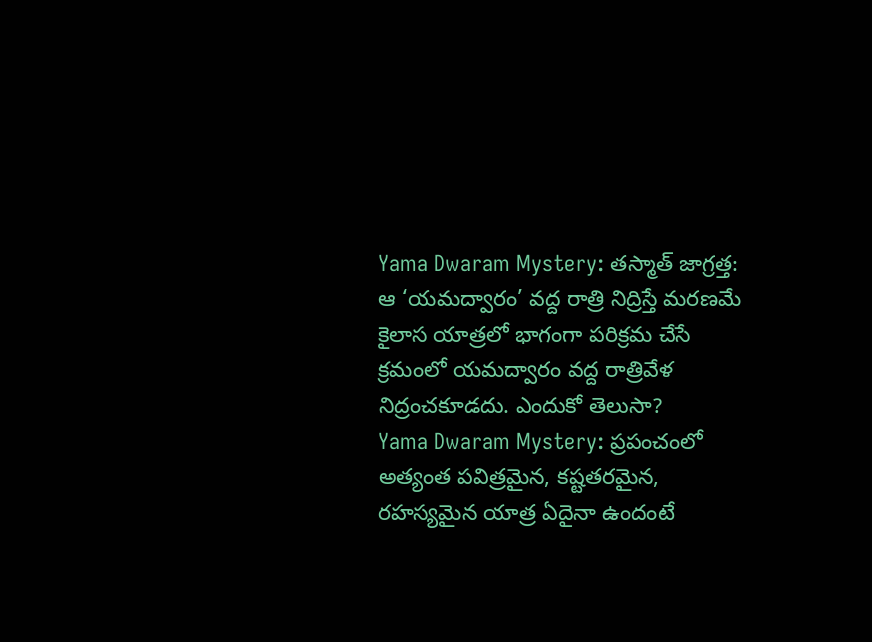Yama Dwaram Mystery: తస్మాత్ జాగ్రత్త: ఆ ‘యమద్వారం’ వద్ద రాత్రి నిద్రిస్తే మరణమే
కైలాస యాత్రలో భాగంగా పరిక్రమ చేసే క్రమంలో యమద్వారం వద్ద రాత్రివేళ నిద్రంచకూడదు. ఎందుకో తెలుసా?
Yama Dwaram Mystery: ప్రపంచంలో అత్యంత పవిత్రమైన, కష్టతరమైన, రహస్యమైన యాత్ర ఏదైనా ఉందంటే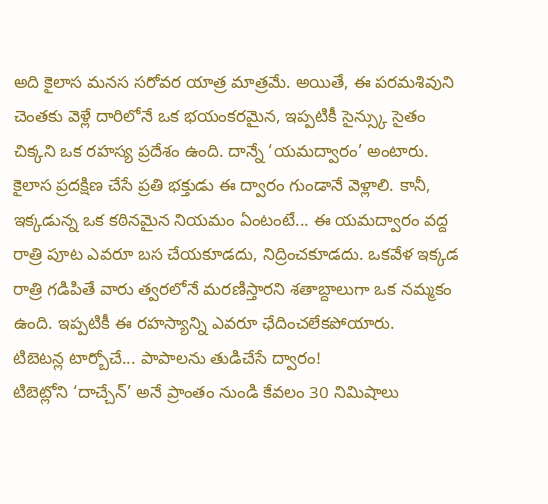అది కైలాస మనస సరోవర యాత్ర మాత్రమే. అయితే, ఈ పరమశివుని చెంతకు వెళ్లే దారిలోనే ఒక భయంకరమైన, ఇప్పటికీ సైన్స్కు సైతం చిక్కని ఒక రహస్య ప్రదేశం ఉంది. దాన్నే ‘యమద్వారం’ అంటారు. కైలాస ప్రదక్షిణ చేసే ప్రతి భక్తుడు ఈ ద్వారం గుండానే వెళ్లాలి. కానీ, ఇక్కడున్న ఒక కఠినమైన నియమం ఏంటంటే... ఈ యమద్వారం వద్ద రాత్రి పూట ఎవరూ బస చేయకూడదు, నిద్రించకూడదు. ఒకవేళ ఇక్కడ రాత్రి గడిపితే వారు త్వరలోనే మరణిస్తారని శతాబ్దాలుగా ఒక నమ్మకం ఉంది. ఇప్పటికీ ఈ రహస్యాన్ని ఎవరూ ఛేదించలేకపోయారు.
టిబెటన్ల టార్బోచే... పాపాలను తుడిచేసే ద్వారం!
టిబెట్లోని ‘దాచ్చేన్’ అనే ప్రాంతం నుండి కేవలం 30 నిమిషాలు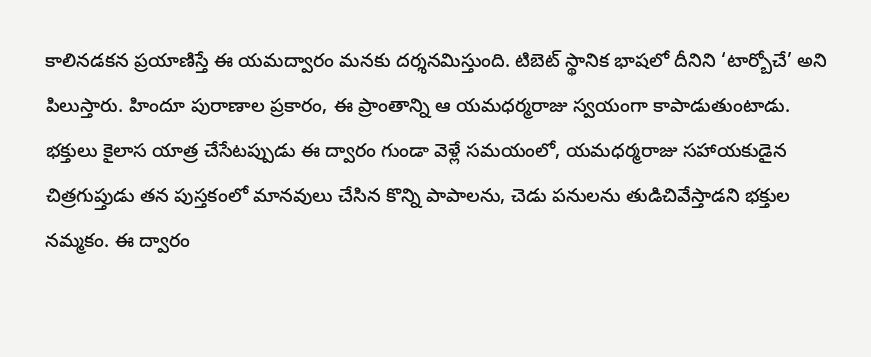కాలినడకన ప్రయాణిస్తే ఈ యమద్వారం మనకు దర్శనమిస్తుంది. టిబెట్ స్థానిక భాషలో దీనిని ‘టార్బోచే’ అని పిలుస్తారు. హిందూ పురాణాల ప్రకారం, ఈ ప్రాంతాన్ని ఆ యమధర్మరాజు స్వయంగా కాపాడుతుంటాడు. భక్తులు కైలాస యాత్ర చేసేటప్పుడు ఈ ద్వారం గుండా వెళ్లే సమయంలో, యమధర్మరాజు సహాయకుడైన చిత్రగుప్తుడు తన పుస్తకంలో మానవులు చేసిన కొన్ని పాపాలను, చెడు పనులను తుడిచివేస్తాడని భక్తుల నమ్మకం. ఈ ద్వారం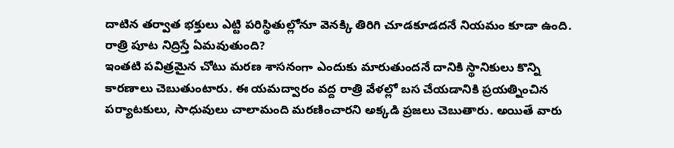దాటిన తర్వాత భక్తులు ఎట్టి పరిస్థితుల్లోనూ వెనక్కి తిరిగి చూడకూడదనే నియమం కూడా ఉంది.
రాత్రి పూట నిద్రిస్తే ఏమవుతుంది?
ఇంతటి పవిత్రమైన చోటు మరణ శాసనంగా ఎందుకు మారుతుందనే దానికి స్థానికులు కొన్ని కారణాలు చెబుతుంటారు. ఈ యమద్వారం వద్ద రాత్రి వేళల్లో బస చేయడానికి ప్రయత్నించిన పర్యాటకులు, సాధువులు చాలామంది మరణించారని అక్కడి ప్రజలు చెబుతారు. అయితే వారు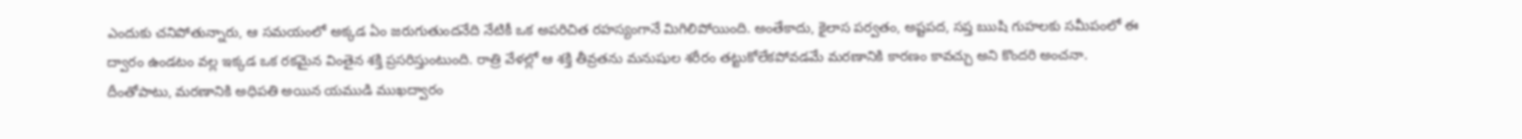ఎందుకు చనిపోతున్నారు, ఆ సమయంలో అక్కడ ఏం జరుగుతుందనేది నేటికీ ఒక అపరిచిత రహస్యంగానే మిగిలిపోయింది. అంతేకాదు, కైలాస పర్వతం, అష్టపద, సప్త ఋషి గుహలకు సమీపంలో ఈ ద్వారం ఉండటం వల్ల ఇక్కడ ఒక రకమైన వింతైన శక్తి ప్రసరిస్తుంటుంది. రాత్రి వేళల్లో ఆ శక్తి తీవ్రతను మనుషుల శరీరం తట్టుకోలేకపోవడమే మరణానికి కారణం కావచ్చు అని కొందరి అంచనా. దీంతోపాటు, మరణానికి అధిపతి అయిన యముడి ముఖద్వారం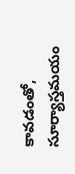కావడంతో, సూర్యాస్తమయం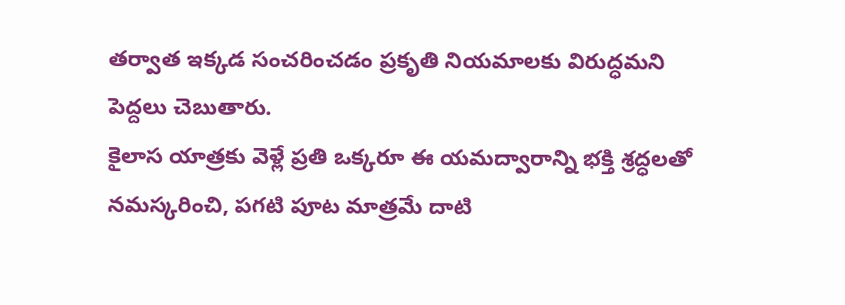తర్వాత ఇక్కడ సంచరించడం ప్రకృతి నియమాలకు విరుద్ధమని పెద్దలు చెబుతారు.
కైలాస యాత్రకు వెళ్లే ప్రతి ఒక్కరూ ఈ యమద్వారాన్ని భక్తి శ్రద్ధలతో నమస్కరించి, పగటి పూట మాత్రమే దాటి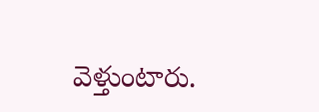వెళ్తుంటారు.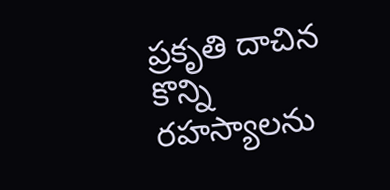ప్రకృతి దాచిన కొన్ని రహస్యాలను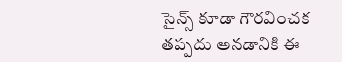సైన్స్ కూడా గౌరవించక తప్పదు అనడానికి ఈ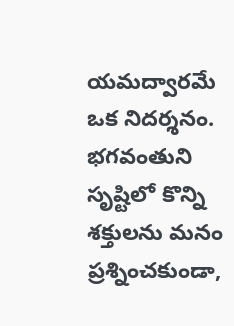యమద్వారమే ఒక నిదర్శనం. భగవంతుని సృష్టిలో కొన్ని శక్తులను మనం ప్రశ్నించకుండా,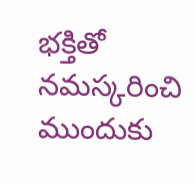భక్తితో నమస్కరించి ముందుకు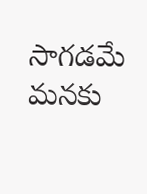సాగడమే మనకు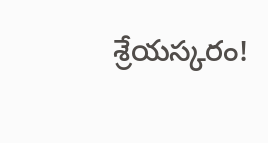శ్రేయస్కరం!